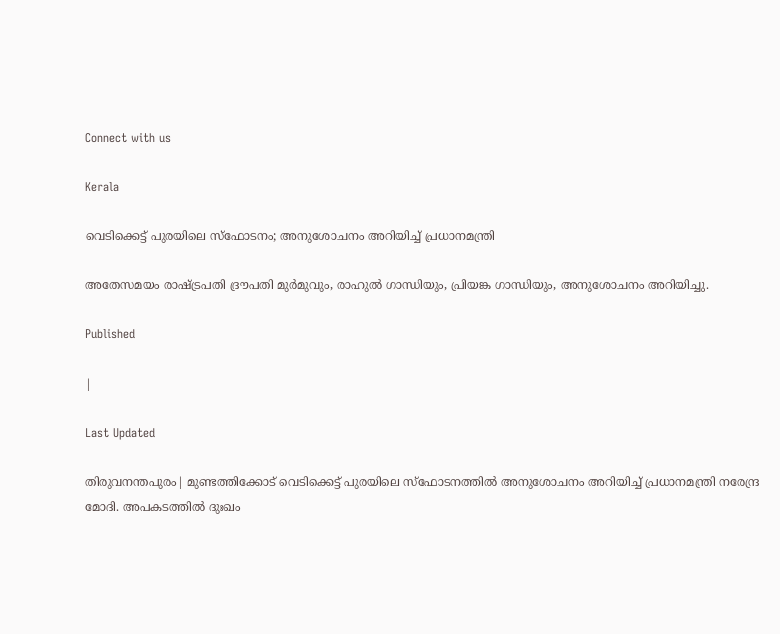Connect with us

Kerala

വെടിക്കെട്ട് പുരയിലെ സ്‌ഫോടനം; അനുശോചനം അറിയിച്ച് പ്രധാനമന്ത്രി

അതേസമയം രാഷ്ട്രപതി ദ്രൗപതി മുര്‍മുവും, രാഹുല്‍ ഗാന്ധിയും, പ്രിയങ്ക ഗാന്ധിയും, അനുശോചനം അറിയിച്ചു.

Published

|

Last Updated

തിരുവനന്തപുരം| മുണ്ടത്തിക്കോട് വെടിക്കെട്ട് പുരയിലെ സ്‌ഫോടനത്തില്‍ അനുശോചനം അറിയിച്ച് പ്രധാനമന്ത്രി നരേന്ദ്ര മോദി. അപകടത്തില്‍ ദുഃഖം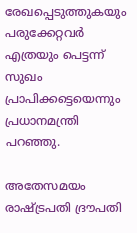രേഖപ്പെടുത്തുകയും പരുക്കേറ്റവര്‍ എത്രയും പെട്ടന്ന് സുഖം പ്രാപിക്കട്ടെയെന്നും പ്രധാനമന്ത്രി പറഞ്ഞു.

അതേസമയം രാഷ്ട്രപതി ദ്രൗപതി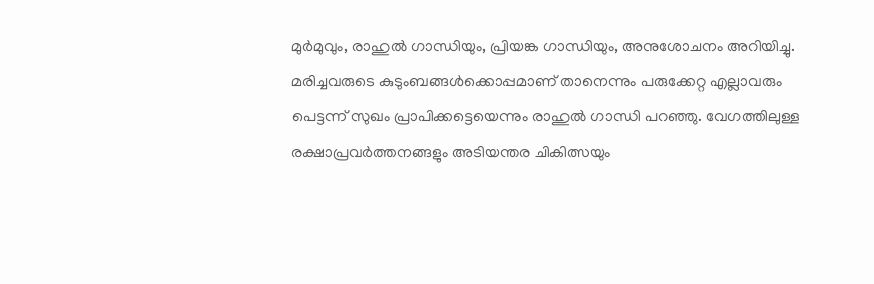മുര്‍മുവും, രാഹുല്‍ ഗാന്ധിയും, പ്രിയങ്ക ഗാന്ധിയും, അനുശോചനം അറിയിച്ചു. മരിച്ചവരുടെ കുടുംബങ്ങള്‍ക്കൊപ്പമാണ് താനെന്നും പരുക്കേറ്റ എല്ലാവരും പെട്ടന്ന് സുഖം പ്രാപിക്കട്ടെയെന്നും രാഹുല്‍ ഗാന്ധി പറഞ്ഞു. വേഗത്തിലുള്ള രക്ഷാപ്രവര്‍ത്തനങ്ങളും അടിയന്തര ചികിത്സയും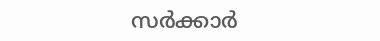സര്‍ക്കാര്‍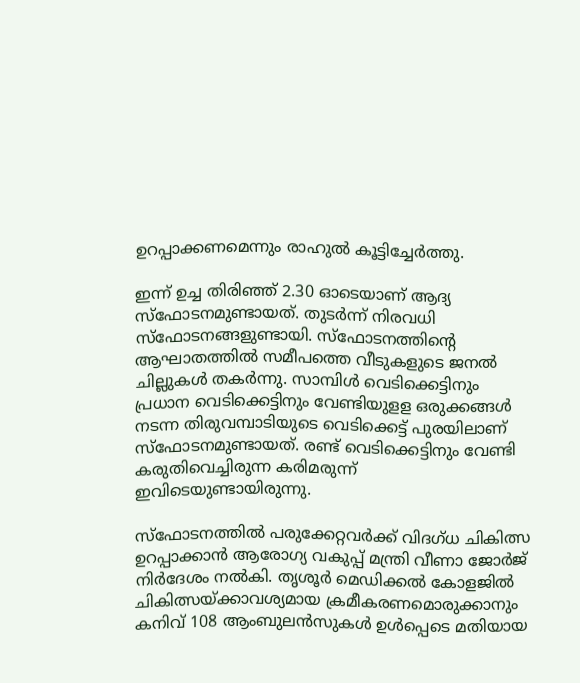ഉറപ്പാക്കണമെന്നും രാഹുല്‍ കൂട്ടിച്ചേര്‍ത്തു.

ഇന്ന് ഉച്ച തിരിഞ്ഞ് 2.30 ഓടെയാണ് ആദ്യ സ്‌ഫോടനമുണ്ടായത്. തുടര്‍ന്ന് നിരവധി സ്‌ഫോടനങ്ങളുണ്ടായി. സ്ഫോടനത്തിന്റെ ആഘാതത്തില്‍ സമീപത്തെ വീടുകളുടെ ജനല്‍ ചില്ലുകള്‍ തകര്‍ന്നു. സാമ്പിള്‍ വെടിക്കെട്ടിനും പ്രധാന വെടിക്കെട്ടിനും വേണ്ടിയുളള ഒരുക്കങ്ങള്‍ നടന്ന തിരുവമ്പാടിയുടെ വെടിക്കെട്ട് പുരയിലാണ് സ്ഫോടനമുണ്ടായത്. രണ്ട് വെടിക്കെട്ടിനും വേണ്ടി കരുതിവെച്ചിരുന്ന കരിമരുന്ന് ഇവിടെയുണ്ടായിരുന്നു.

സ്ഫോടനത്തില്‍ പരുക്കേറ്റവര്‍ക്ക് വിദഗ്ധ ചികിത്സ ഉറപ്പാക്കാന്‍ ആരോഗ്യ വകുപ്പ് മന്ത്രി വീണാ ജോര്‍ജ് നിര്‍ദേശം നല്‍കി. തൃശൂര്‍ മെഡിക്കല്‍ കോളജില്‍ ചികിത്സയ്ക്കാവശ്യമായ ക്രമീകരണമൊരുക്കാനും കനിവ് 108 ആംബുലന്‍സുകള്‍ ഉള്‍പ്പെടെ മതിയായ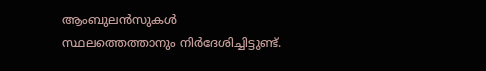ആംബുലന്‍സുകള്‍ സ്ഥലത്തെത്താനും നിര്‍ദേശിച്ചിട്ടുണ്ട്.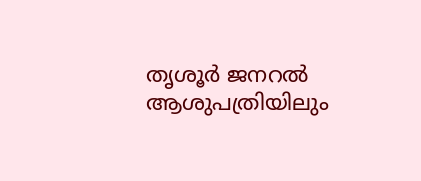തൃശൂര്‍ ജനറല്‍ ആശുപത്രിയിലും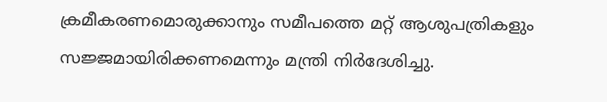ക്രമീകരണമൊരുക്കാനും സമീപത്തെ മറ്റ് ആശുപത്രികളും സജ്ജമായിരിക്കണമെന്നും മന്ത്രി നിര്‍ദേശിച്ചു.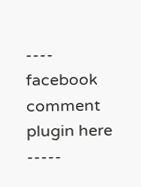---- facebook comment plugin here -----